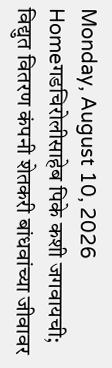Monday, August 10, 2026
Homeगडचिरोलीसाहेब पिके कशी जगवायची; विद्युत वितरण कंपनी शेतकरी बांधवांच्या जीवावर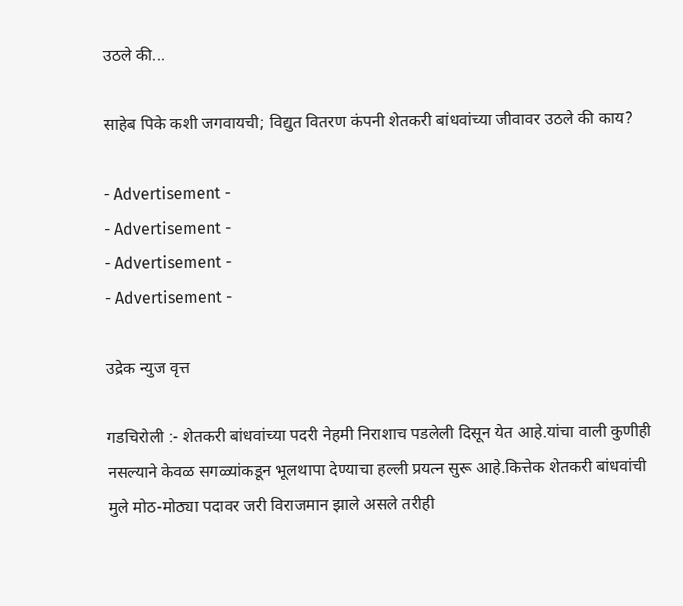उठले की...

साहेब पिके कशी जगवायची; विद्युत वितरण कंपनी शेतकरी बांधवांच्या जीवावर उठले की काय?

- Advertisement -
- Advertisement -
- Advertisement -
- Advertisement -

उद्रेक न्युज वृत्त

गडचिरोली :- शेतकरी बांधवांच्या पदरी नेहमी निराशाच पडलेली दिसून येत आहे.यांचा वाली कुणीही नसल्याने केवळ सगळ्यांकडून भूलथापा देण्याचा हल्ली प्रयत्न सुरू आहे.कित्तेक शेतकरी बांधवांची मुले मोठ-मोठ्या पदावर जरी विराजमान झाले असले तरीही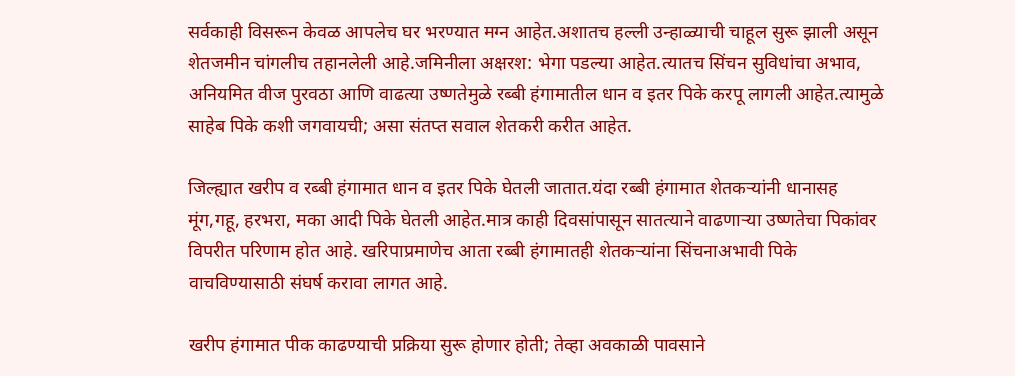सर्वकाही विसरून केवळ आपलेच घर भरण्यात मग्न आहेत.अशातच हल्ली उन्हाळ्याची चाहूल सुरू झाली असून शेतजमीन चांगलीच तहानलेली आहे.जमिनीला अक्षरश: भेगा पडल्या आहेत.त्यातच सिंचन सुविधांचा अभाव, अनियमित वीज पुरवठा आणि वाढत्या उष्णतेमुळे रब्बी हंगामातील धान व इतर पिके करपू लागली आहेत.त्यामुळे साहेब पिके कशी जगवायची; असा संतप्त सवाल शेतकरी करीत आहेत.

जिल्ह्यात खरीप व रब्बी हंगामात धान व इतर पिके घेतली जातात.यंदा रब्बी हंगामात शेतकऱ्यांनी धानासह मूंग,गहू, हरभरा, मका आदी पिके घेतली आहेत.मात्र काही दिवसांपासून सातत्याने वाढणाऱ्या उष्णतेचा पिकांवर विपरीत परिणाम होत आहे. खरिपाप्रमाणेच आता रब्बी हंगामातही शेतकऱ्यांना सिंचनाअभावी पिके वाचविण्यासाठी संघर्ष करावा लागत आहे.

खरीप हंगामात पीक काढण्याची प्रक्रिया सुरू होणार होती; तेव्हा अवकाळी पावसाने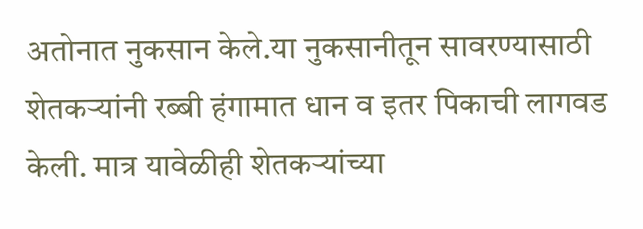अतोनात नुकसान केले.या नुकसानीतून सावरण्यासाठी शेतकऱ्यांनी रब्बी हंगामात धान व इतर पिकाची लागवड केली. मात्र यावेळीही शेतकऱ्यांच्या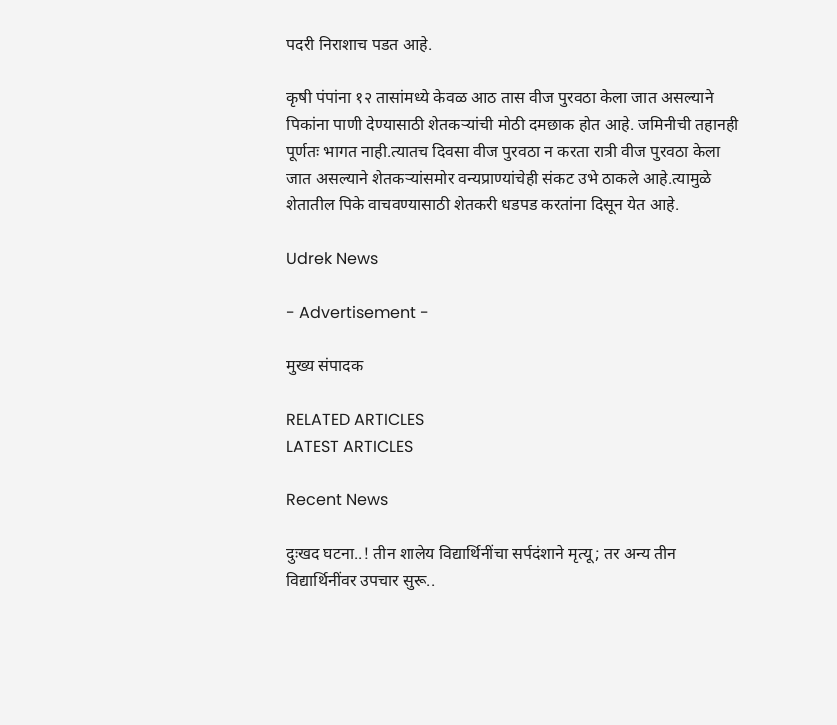पदरी निराशाच पडत आहे.

कृषी पंपांना १२ तासांमध्ये केवळ आठ तास वीज पुरवठा केला जात असल्याने पिकांना पाणी देण्यासाठी शेतकऱ्यांची मोठी दमछाक होत आहे. जमिनीची तहानही पूर्णतः भागत नाही.त्यातच दिवसा वीज पुरवठा न करता रात्री वीज पुरवठा केला जात असल्याने शेतकऱ्यांसमोर वन्यप्राण्यांचेही संकट उभे ठाकले आहे.त्यामुळे शेतातील पिके वाचवण्यासाठी शेतकरी धडपड करतांना दिसून येत आहे.

Udrek News

- Advertisement -

मुख्य संपादक

RELATED ARTICLES
LATEST ARTICLES

Recent News

दुःखद घटना..! तीन शालेय विद्यार्थिनींचा सर्पदंशाने मृत्यू; तर अन्य तीन विद्यार्थिनींवर उपचार सुरू..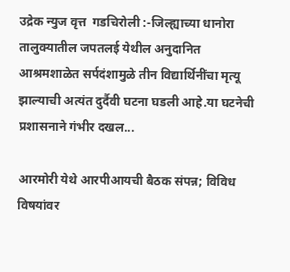उद्रेक न्युज वृत्त  गडचिरोली :-जिल्ह्याच्या धानोरा तालुक्यातील जपतलई येथील अनुदानित आश्रमशाळेत सर्पदंशामुळे तीन विद्यार्थिनींचा मृत्यू झाल्याची अत्यंत दुर्दैवी घटना घडली आहे.या घटनेची प्रशासनाने गंभीर दखल...

आरमोरी येथे आरपीआयची बैठक संपन्न; विविध विषयांवर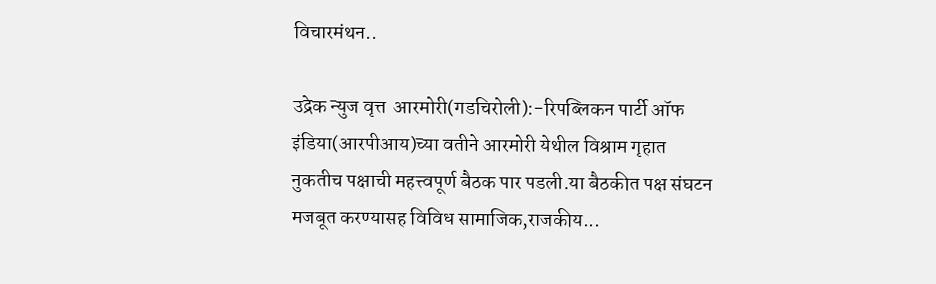विचारमंथन..

उद्रेक न्युज वृत्त  आरमोरी(गडचिरोली):-रिपब्लिकन पार्टी ऑफ इंडिया(आरपीआय)च्या वतीने आरमोरी येथील विश्राम गृहात नुकतीच पक्षाची महत्त्वपूर्ण बैठक पार पडली.या बैठकीत पक्ष संघटन मजबूत करण्यासह विविध सामाजिक,राजकीय...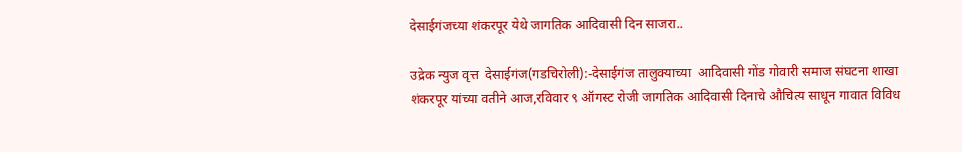देसाईगंजच्या शंकरपूर येथे जागतिक आदिवासी दिन साजरा..

उद्रेक न्युज वृत्त  देसाईगंज(गडचिरोली):-देसाईगंज तालुक्याच्या  आदिवासी गोंड गोवारी समाज संघटना शाखा शंकरपूर यांच्या वतीने आज,रविवार ९ ऑगस्ट रोजी जागतिक आदिवासी दिनाचे औचित्य साधून गावात विविध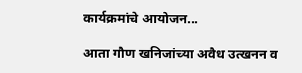कार्यक्रमांचे आयोजन...

आता गौण खनिजांच्या अवैध उत्खनन व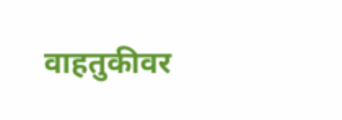वाहतुकीवर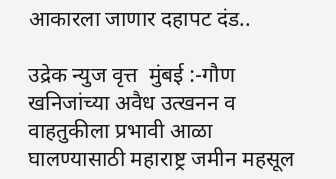आकारला जाणार दहापट दंड..

उद्रेक न्युज वृत्त  मुंबई :-गौण खनिजांच्या अवैध उत्खनन व वाहतुकीला प्रभावी आळा घालण्यासाठी महाराष्ट्र जमीन महसूल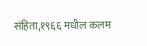संहिता,१९६६ मधील कलम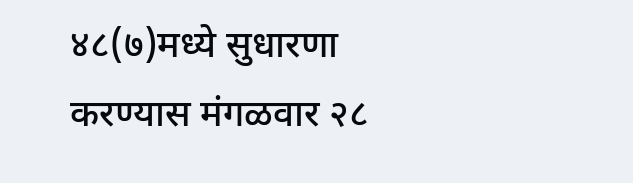४८(७)मध्ये सुधारणा करण्यास मंगळवार २८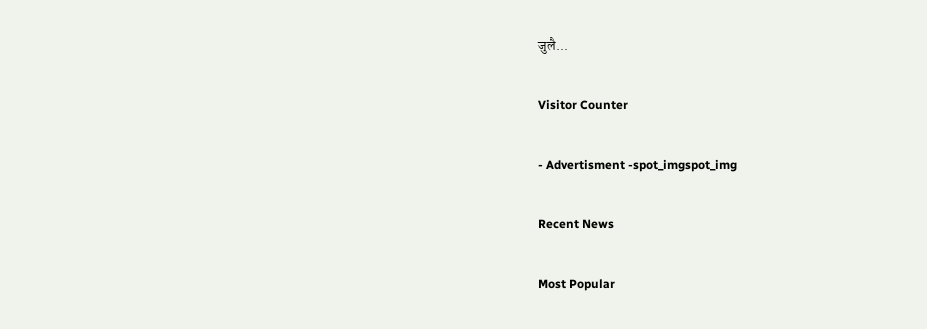जुलै...

Visitor Counter

- Advertisment -spot_imgspot_img

Recent News

Most Popular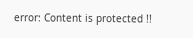error: Content is protected !!